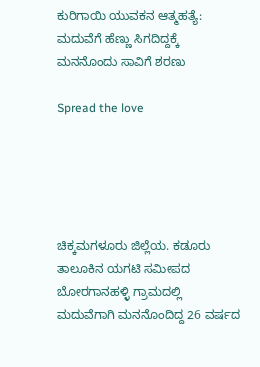ಕುರಿಗಾಯಿ ಯುವಕನ ಆತ್ಮಹತ್ಯೆ: ಮದುವೆಗೆ ಹೆಣ್ಣು ಸಿಗದಿದ್ದಕ್ಕೆ ಮನನೊಂದು ಸಾವಿಗೆ ಶರಣು

Spread the love





ಚಿಕ್ಕಮಗಳೂರು ಜಿಲ್ಲೆಯ. ಕಡೂರು ತಾಲೂಕಿನ ಯಗಟಿ ಸಮೀಪದ ಬೋರಗಾನಹಳ್ಳಿ ಗ್ರಾಮದಲ್ಲಿ ಮದುವೆಗಾಗಿ ಮನನೊಂದಿದ್ದ 26 ವರ್ಷದ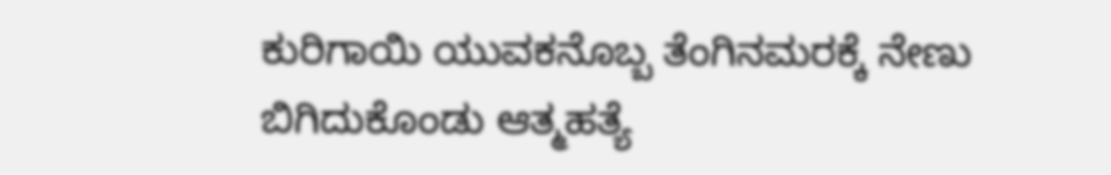ಕುರಿಗಾಯಿ ಯುವಕನೊಬ್ಬ ತೆಂಗಿನಮರಕ್ಕೆ ನೇಣು ಬಿಗಿದುಕೊಂಡು ಆತ್ಮಹತ್ಯೆ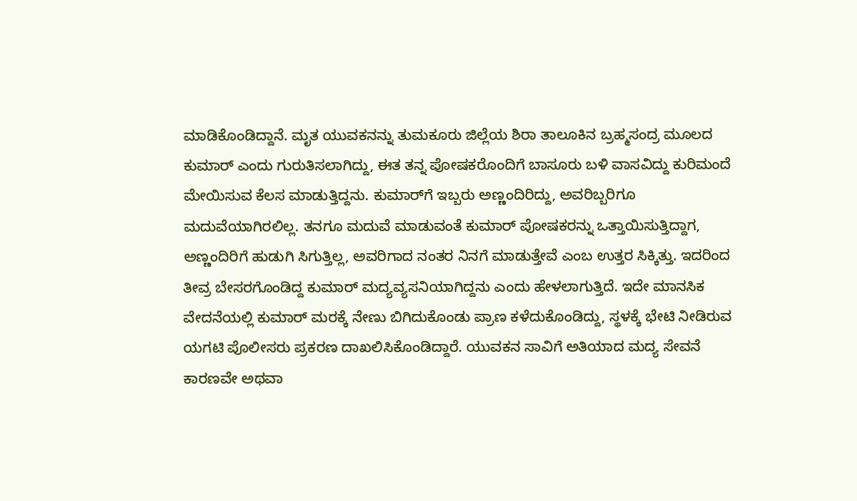ಮಾಡಿಕೊಂಡಿದ್ದಾನೆ. ಮೃತ ಯುವಕನನ್ನು ತುಮಕೂರು ಜಿಲ್ಲೆಯ ಶಿರಾ ತಾಲೂಕಿನ ಬ್ರಹ್ಮಸಂದ್ರ ಮೂಲದ ಕುಮಾರ್ ಎಂದು ಗುರುತಿಸಲಾಗಿದ್ದು, ಈತ ತನ್ನ ಪೋಷಕರೊಂದಿಗೆ ಬಾಸೂರು ಬಳಿ ವಾಸವಿದ್ದು ಕುರಿಮಂದೆ ಮೇಯಿಸುವ ಕೆಲಸ ಮಾಡುತ್ತಿದ್ದನು. ಕುಮಾರ್‌ಗೆ ಇಬ್ಬರು ಅಣ್ಣಂದಿರಿದ್ದು, ಅವರಿಬ್ಬರಿಗೂ ಮದುವೆಯಾಗಿರಲಿಲ್ಲ. ತನಗೂ ಮದುವೆ ಮಾಡುವಂತೆ ಕುಮಾರ್ ಪೋಷಕರನ್ನು ಒತ್ತಾಯಿಸುತ್ತಿದ್ದಾಗ, ಅಣ್ಣಂದಿರಿಗೆ ಹುಡುಗಿ ಸಿಗುತ್ತಿಲ್ಲ, ಅವರಿಗಾದ ನಂತರ ನಿನಗೆ ಮಾಡುತ್ತೇವೆ ಎಂಬ ಉತ್ತರ ಸಿಕ್ಕಿತ್ತು. ಇದರಿಂದ ತೀವ್ರ ಬೇಸರಗೊಂಡಿದ್ದ ಕುಮಾರ್ ಮದ್ಯವ್ಯಸನಿಯಾಗಿದ್ದನು ಎಂದು ಹೇಳಲಾಗುತ್ತಿದೆ. ಇದೇ ಮಾನಸಿಕ ವೇದನೆಯಲ್ಲಿ ಕುಮಾರ್ ಮರಕ್ಕೆ ನೇಣು ಬಿಗಿದುಕೊಂಡು ಪ್ರಾಣ ಕಳೆದುಕೊಂಡಿದ್ದು, ಸ್ಥಳಕ್ಕೆ ಭೇಟಿ ನೀಡಿರುವ ಯಗಟಿ ಪೊಲೀಸರು ಪ್ರಕರಣ ದಾಖಲಿಸಿಕೊಂಡಿದ್ದಾರೆ. ಯುವಕನ ಸಾವಿಗೆ ಅತಿಯಾದ ಮದ್ಯ ಸೇವನೆ ಕಾರಣವೇ ಅಥವಾ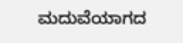ಮದುವೆಯಾಗದ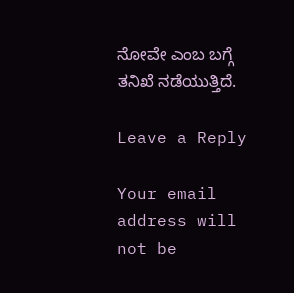ನೋವೇ ಎಂಬ ಬಗ್ಗೆ ತನಿಖೆ ನಡೆಯುತ್ತಿದೆ.

Leave a Reply

Your email address will not be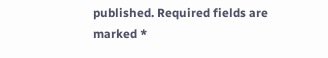published. Required fields are marked *